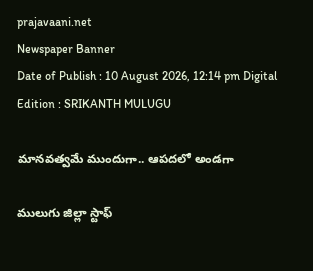prajavaani.net
Newspaper Banner
Date of Publish : 10 August 2026, 12:14 pm Digital Edition : SRIKANTH MULUGU

మానవత్వమే ముందుగా.. ఆపదలో అండగా

ములుగు జిల్లా స్టాఫ్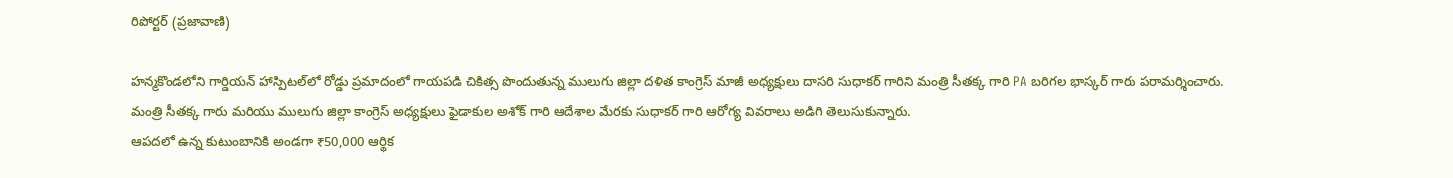రిపోర్టర్‌ (ప్రజావాణి)

హన్మకొండలోని గార్డియన్ హాస్పిటల్‌లో రోడ్డు ప్రమాదంలో గాయపడి చికిత్స పొందుతున్న ములుగు జిల్లా దళిత కాంగ్రెస్ మాజీ అధ్యక్షులు దాసరి సుధాకర్ గారిని మంత్రి సీతక్క గారి PA బరిగల భాస్కర్ గారు పరామర్శించారు.
మంత్రి సీతక్క గారు మరియు ములుగు జిల్లా కాంగ్రెస్ అధ్యక్షులు ఫైడాకుల అశోక్ గారి ఆదేశాల మేరకు సుధాకర్ గారి ఆరోగ్య వివరాలు అడిగి తెలుసుకున్నారు.
ఆపదలో ఉన్న కుటుంబానికి అండగా ₹50,000 ఆర్థిక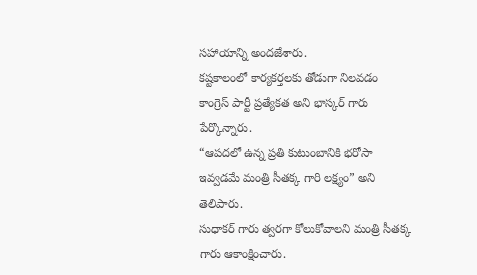సహాయాన్ని అందజేశారు.
కష్టకాలంలో కార్యకర్తలకు తోడుగా నిలవడం కాంగ్రెస్ పార్టీ ప్రత్యేకత అని భాస్కర్ గారు పేర్కొన్నారు.
“ఆపదలో ఉన్న ప్రతి కుటుంబానికి భరోసా ఇవ్వడమే మంత్రి సీతక్క గారి లక్ష్యం” అని తెలిపారు.
సుధాకర్ గారు త్వరగా కోలుకోవాలని మంత్రి సీతక్క గారు ఆకాంక్షించారు.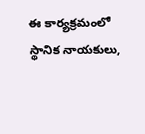ఈ కార్యక్రమంలో స్థానిక నాయకులు,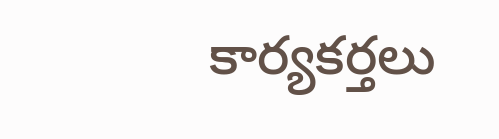కార్యకర్తలు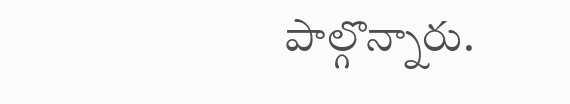పాల్గొన్నారు.